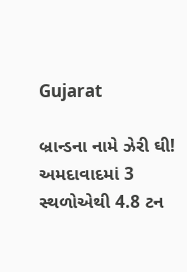Gujarat

બ્રાન્ડના નામે ઝેરી ઘી! અમદાવાદમાં 3 સ્થળોએથી 4.8 ટન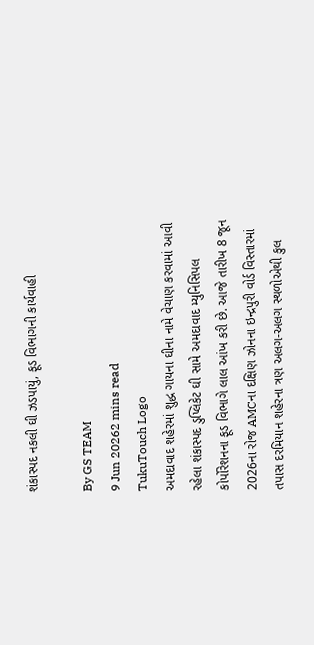શંકાસ્પદ નકલી ઘી ઝડપાયું, ફૂડ વિભાગની કાર્યવાહી

By GS TEAM
9 Jun 20262 mins read
TukuTouch Logo
અમદાવાદ શહેરમાં શુદ્ધ ગાયના ઘીના નામે વેચાણ કરવામાં આવી રહેલા શંકાસ્પદ ડુપ્લિકેટ ઘી સામે અમદાવાદ મ્યુનિસિપલ કોર્પોરેશનના ફૂડ વિભાગે લાલ આંખ કરી છે. આજે તારીખ 8 જૂન 2026ના રોજ AMCના દક્ષિણ ઝોનના ઇન્દ્રપુરી વોર્ડ વિસ્તારમાં તપાસ દરમિયાન શહેરના ત્રણ અલગ-અલગ સ્થળોએથી કુલ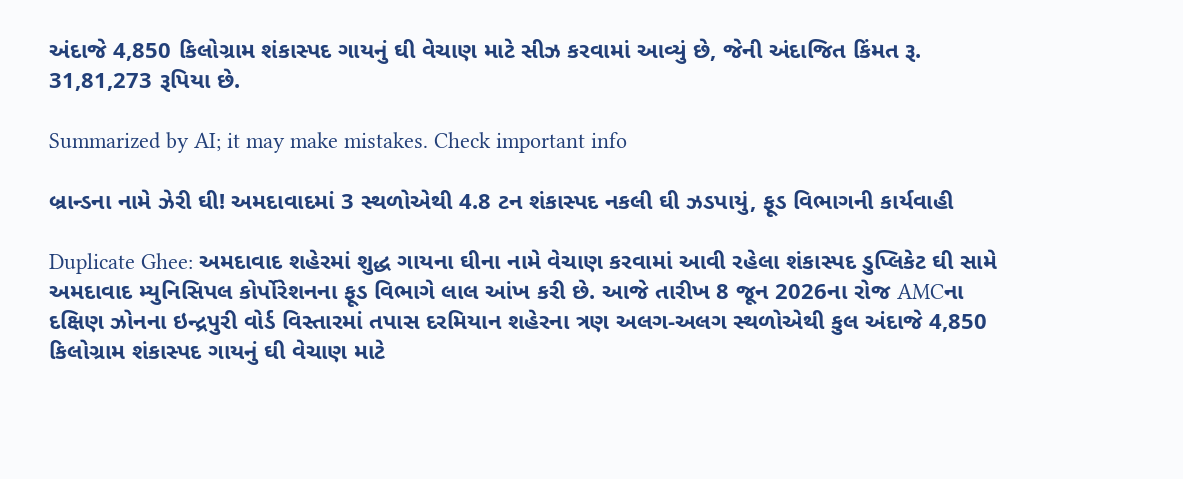અંદાજે 4,850 કિલોગ્રામ શંકાસ્પદ ગાયનું ઘી વેચાણ માટે સીઝ કરવામાં આવ્યું છે, જેની અંદાજિત કિંમત રૂ. 31,81,273 રૂપિયા છે.

Summarized by AI; it may make mistakes. Check important info

બ્રાન્ડના નામે ઝેરી ઘી! અમદાવાદમાં 3 સ્થળોએથી 4.8 ટન શંકાસ્પદ નકલી ઘી ઝડપાયું, ફૂડ વિભાગની કાર્યવાહી

Duplicate Ghee: અમદાવાદ શહેરમાં શુદ્ધ ગાયના ઘીના નામે વેચાણ કરવામાં આવી રહેલા શંકાસ્પદ ડુપ્લિકેટ ઘી સામે અમદાવાદ મ્યુનિસિપલ કોર્પોરેશનના ફૂડ વિભાગે લાલ આંખ કરી છે. આજે તારીખ 8 જૂન 2026ના રોજ AMCના દક્ષિણ ઝોનના ઇન્દ્રપુરી વોર્ડ વિસ્તારમાં તપાસ દરમિયાન શહેરના ત્રણ અલગ-અલગ સ્થળોએથી કુલ અંદાજે 4,850 કિલોગ્રામ શંકાસ્પદ ગાયનું ઘી વેચાણ માટે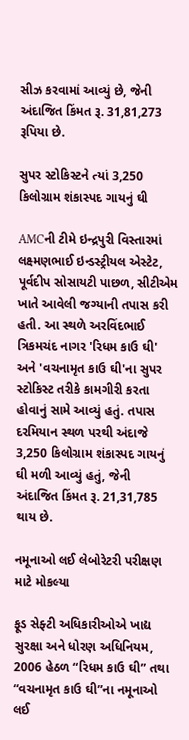સીઝ કરવામાં આવ્યું છે, જેની અંદાજિત કિંમત રૂ. 31,81,273 રૂપિયા છે.

સુપર સ્ટોકિસ્ટને ત્યાં 3,250 કિલોગ્રામ શંકાસ્પદ ગાયનું ઘી

AMCની ટીમે ઇન્દ્રપુરી વિસ્તારમાં લક્ષ્મણભાઈ ઇન્ડસ્ટ્રીયલ એસ્ટેટ, પૂર્વદીપ સોસાયટી પાછળ, સીટીએમ ખાતે આવેલી જગ્યાની તપાસ કરી હતી. આ સ્થળે અરવિંદભાઈ ત્રિકમચંદ નાગર 'રિધમ કાઉ ઘી' અને 'વચનામૃત કાઉ ઘી'ના સુપર સ્ટોકિસ્ટ તરીકે કામગીરી કરતા હોવાનું સામે આવ્યું હતું. તપાસ દરમિયાન સ્થળ પરથી અંદાજે 3,250 કિલોગ્રામ શંકાસ્પદ ગાયનું ઘી મળી આવ્યું હતું, જેની અંદાજિત કિંમત રૂ. 21,31,785 થાય છે.

નમૂનાઓ લઈ લેબોરેટરી પરીક્ષણ માટે મોકલ્યા

ફૂડ સેફ્ટી અધિકારીઓએ ખાદ્ય સુરક્ષા અને ધોરણ અધિનિયમ, 2006 હેઠળ “રિધમ કાઉ ઘી” તથા “વચનામૃત કાઉ ઘી”ના નમૂનાઓ લઈ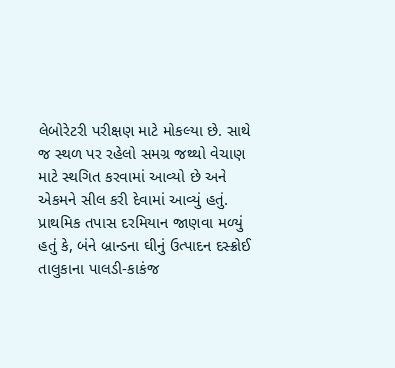લેબોરેટરી પરીક્ષણ માટે મોકલ્યા છે. સાથે જ સ્થળ પર રહેલો સમગ્ર જથ્થો વેચાણ માટે સ્થગિત કરવામાં આવ્યો છે અને એકમને સીલ કરી દેવામાં આવ્યું હતું. પ્રાથમિક તપાસ દરમિયાન જાણવા મળ્યું હતું કે, બંને બ્રાન્ડના ઘીનું ઉત્પાદન દસ્ક્રોઈ તાલુકાના પાલડી-કાકંજ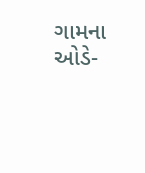ગામના ઓડે-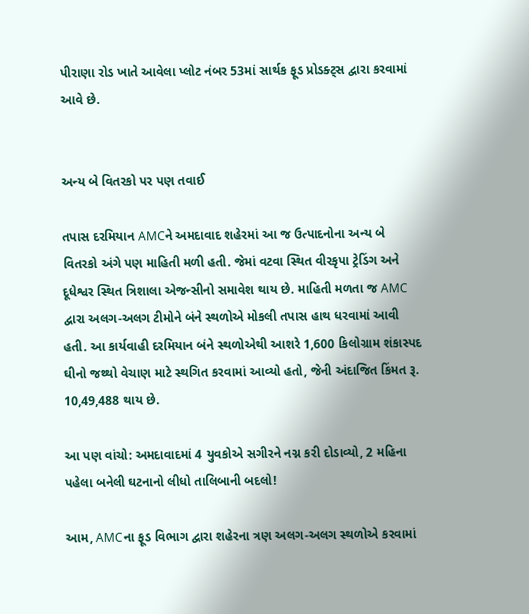પીરાણા રોડ ખાતે આવેલા પ્લોટ નંબર 53માં સાર્થક ફૂડ પ્રોડક્ટ્સ દ્વારા કરવામાં આવે છે.


અન્ય બે વિતરકો પર પણ તવાઈ

તપાસ દરમિયાન AMCને અમદાવાદ શહેરમાં આ જ ઉત્પાદનોના અન્ય બે વિતરકો અંગે પણ માહિતી મળી હતી. જેમાં વટવા સ્થિત વીરકૃપા ટ્રેડિંગ અને દૂધેશ્વર સ્થિત ત્રિશાલા એજન્સીનો સમાવેશ થાય છે. માહિતી મળતા જ AMC દ્વારા અલગ-અલગ ટીમોને બંને સ્થળોએ મોકલી તપાસ હાથ ધરવામાં આવી હતી. આ કાર્યવાહી દરમિયાન બંને સ્થળોએથી આશરે 1,600 કિલોગ્રામ શંકાસ્પદ ઘીનો જથ્થો વેચાણ માટે સ્થગિત કરવામાં આવ્યો હતો, જેની અંદાજિત કિંમત રૂ. 10,49,488 થાય છે.

આ પણ વાંચો: અમદાવાદમાં 4 યુવકોએ સગીરને નગ્ન કરી દોડાવ્યો, 2 મહિના પહેલા બનેલી ઘટનાનો લીધો તાલિબાની બદલો!

આમ, AMCના ફૂડ વિભાગ દ્વારા શહેરના ત્રણ અલગ-અલગ સ્થળોએ કરવામાં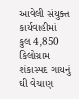આવેલી સંયુક્ત કાર્યવાહીમાં કુલ 4,850 કિલોગ્રામ શંકાસ્પદ ગાયનું ઘી વેચાણ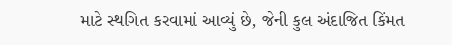માટે સ્થગિત કરવામાં આવ્યું છે, જેની કુલ અંદાજિત કિંમત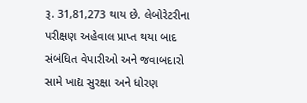રૂ. 31,81,273 થાય છે. લેબોરેટરીના પરીક્ષણ અહેવાલ પ્રાપ્ત થયા બાદ સંબંધિત વેપારીઓ અને જવાબદારો સામે ખાદ્ય સુરક્ષા અને ધોરણ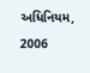અધિનિયમ, 2006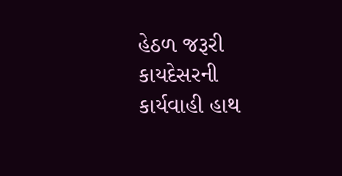હેઠળ જરૂરી કાયદેસરની કાર્યવાહી હાથ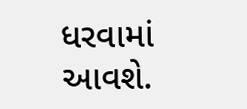ધરવામાં આવશે.